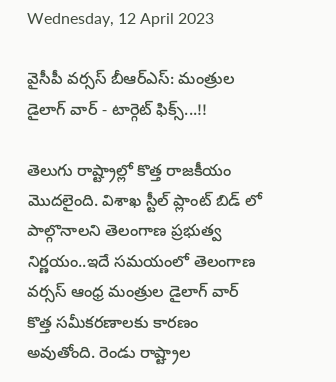Wednesday, 12 April 2023

వైసీపీ వర్సస్ బీఆర్ఎస్: మంత్రుల డైలాగ్ వార్ - టార్గెట్ ఫిక్స్...!!

తెలుగు రాష్ట్రాల్లో కొత్త రాజకీయం మొదలైంది. విశాఖ స్టీల్ ప్లాంట్ బిడ్ లో పాల్గొనాలని తెలంగాణ ప్రభుత్వ నిర్ణయం..ఇదే సమయంలో తెలంగాణ వర్సస్ ఆంధ్ర మంత్రుల డైలాగ్ వార్ కొత్త సమీకరణాలకు కారణం అవుతోంది. రెండు రాష్ట్రాల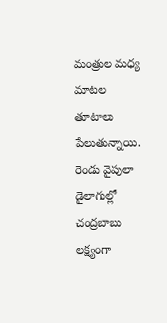మంత్రుల మధ్య మాటల తూటాలు పేలుతున్నాయి. రెండు వైపులా డైలాగుల్లో చంద్రబాబు లక్ష్యంగా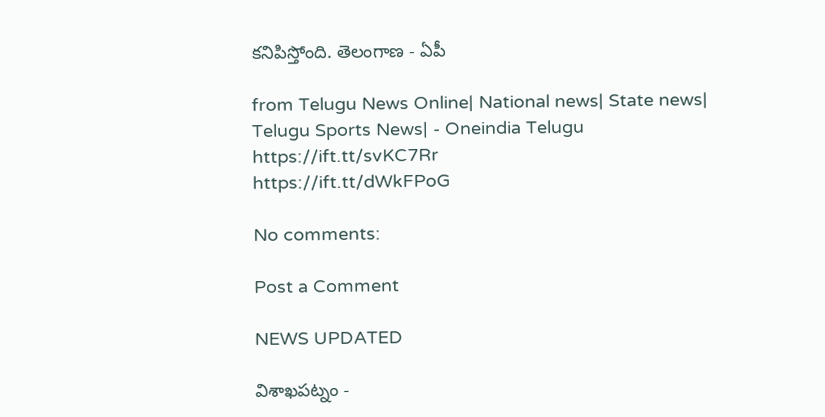కనిపిస్తోంది. తెలంగాణ - ఏపీ

from Telugu News Online| National news| State news| Telugu Sports News| - Oneindia Telugu https://ift.tt/svKC7Rr
https://ift.tt/dWkFPoG

No comments:

Post a Comment

NEWS UPDATED

విశాఖపట్నం -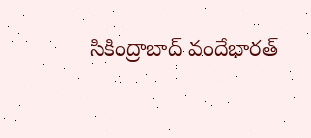సికింద్రాబాద్ వందేభారత్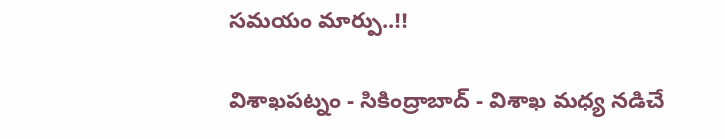సమయం మార్పు..!!

విశాఖపట్నం - సికింద్రాబాద్ - విశాఖ మధ్య నడిచే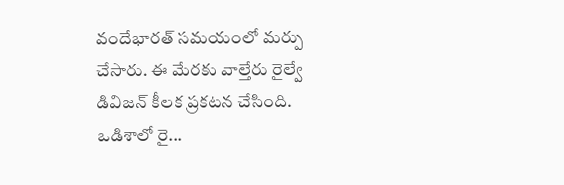వందేభారత్ సమయంలో మర్పు చేసారు. ఈ మేరకు వాల్తేరు రైల్వే డివిజన్ కీలక ప్రకటన చేసింది. ఒడిశాలో రై...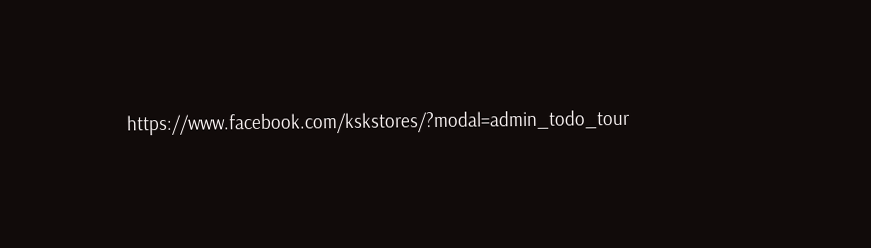https://www.facebook.com/kskstores/?modal=admin_todo_tour